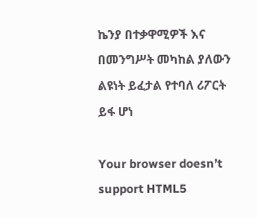ኬንያ በተቃዋሚዎች እና በመንግሥት መካከል ያለውን ልዩነት ይፈታል የተባለ ሪፖርት ይፋ ሆነ

Your browser doesn’t support HTML5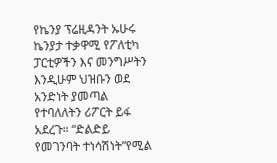የኬንያ ፕሬዚዳንት ኡሁሩ ኬንያታ ተቃዋሚ የፖለቲካ ፓርቲዎችን እና መንግሥትን እንዲሁም ህዝቡን ወደ አንድነት ያመጣል የተባለለትን ሪፖርት ይፋ አደረጉ። “ድልድይ የመገንባት ተነሳሽነት”የሚል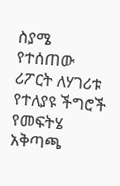ስያሜ የተሰጠው ሪፖርት ለሃገሪቱ የተለያዩ ችግሮች የመፍትሄ አቅጣጫ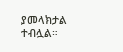ያመላክታል ተብሏል።